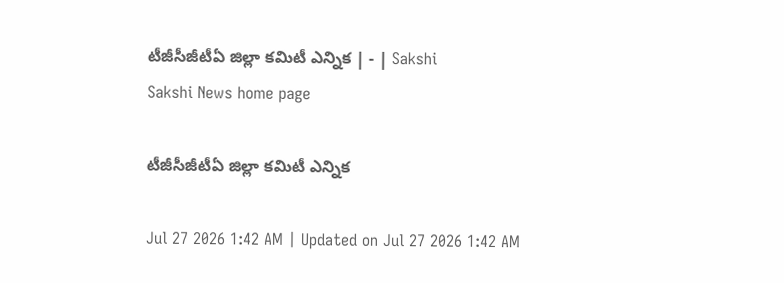టీజీసీజీటీఏ జిల్లా కమిటీ ఎన్నిక | - | Sakshi
Sakshi News home page

టీజీసీజీటీఏ జిల్లా కమిటీ ఎన్నిక

Jul 27 2026 1:42 AM | Updated on Jul 27 2026 1:42 AM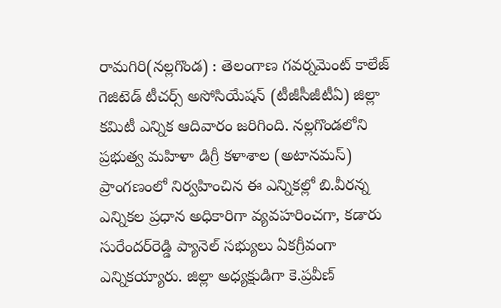రామగిరి(నల్లగొండ) : తెలంగాణ గవర్నమెంట్‌ కాలేజ్‌ గెజిటెడ్‌ టీచర్స్‌ అసోసియేషన్‌ (టీజీసీజీటీఏ) జిల్లా కమిటీ ఎన్నిక ఆదివారం జరిగింది. నల్లగొండలోని ప్రభుత్వ మహిళా డిగ్రీ కళాశాల (అటానమస్‌) ప్రాంగణంలో నిర్వహించిన ఈ ఎన్నికల్లో బి.వీరన్న ఎన్నికల ప్రధాన అధికారిగా వ్యవహరించగా, కడారు సురేందర్‌రెడ్డి ప్యానెల్‌ సభ్యులు ఏకగ్రీవంగా ఎన్నికయ్యారు. జిల్లా అధ్యక్షుడిగా కె.ప్రవీణ్‌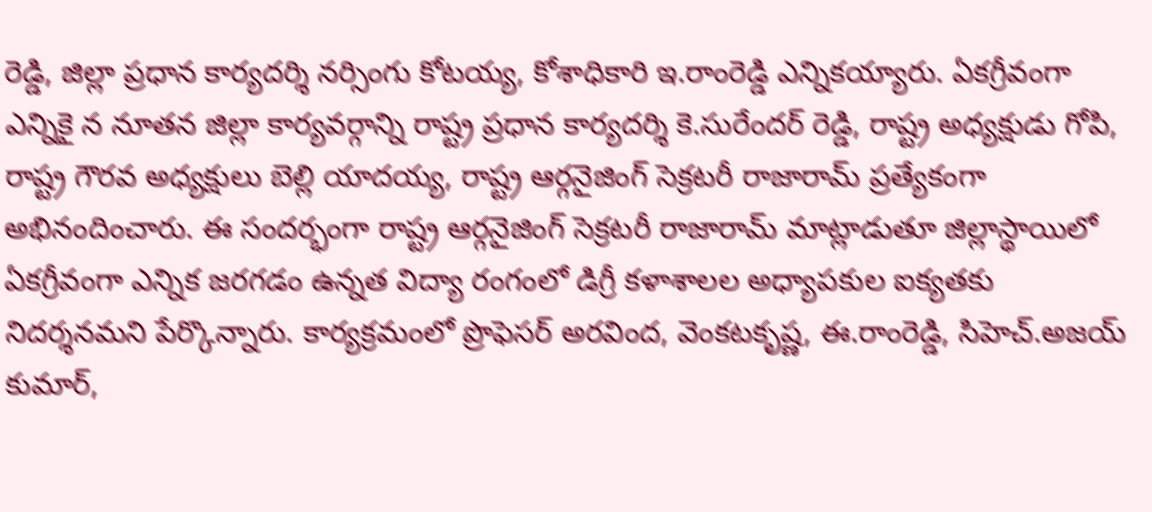రెడ్డి, జిల్లా ప్రధాన కార్యదర్శి నర్సింగు కోటయ్య, కోశాధికారి ఇ.రాంరెడ్డి ఎన్నికయ్యారు. ఏకగ్రీవంగా ఎన్నికై న నూతన జిల్లా కార్యవర్గాన్ని రాష్ట్ర ప్రధాన కార్యదర్శి కె.సురేందర్‌ రెడ్డి, రాష్ట్ర అధ్యక్షుడు గోపి, రాష్ట్ర గౌరవ అధ్యక్షులు బెల్లి యాదయ్య, రాష్ట్ర ఆర్గనైజింగ్‌ సెక్రటరీ రాజారామ్‌ ప్రత్యేకంగా అభినందించారు. ఈ సందర్భంగా రాష్ట్ర ఆర్గనైజింగ్‌ సెక్రటరీ రాజారామ్‌ మాట్లాడుతూ జిల్లాస్థాయిలో ఏకగ్రీవంగా ఎన్నిక జరగడం ఉన్నత విద్యా రంగంలో డిగ్రీ కళాశాలల అధ్యాపకుల ఐక్యతకు నిదర్శనమని పేర్కొన్నారు. కార్యక్రమంలో ప్రొఫెసర్‌ అరవింద, వెంకటకృష్ణ, ఈ.రాంరెడ్డి, సిహెచ్‌.అజయ్‌ కుమార్‌,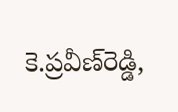కె.ప్రవీణ్‌రెడ్డి,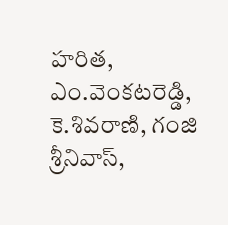హరిత, ఎం.వెంకటరెడ్డి, కె.శివరాణి, గంజి శ్రీనివాస్‌,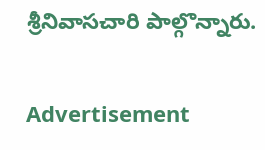శ్రీనివాసచారి పాల్గొన్నారు.

Advertisement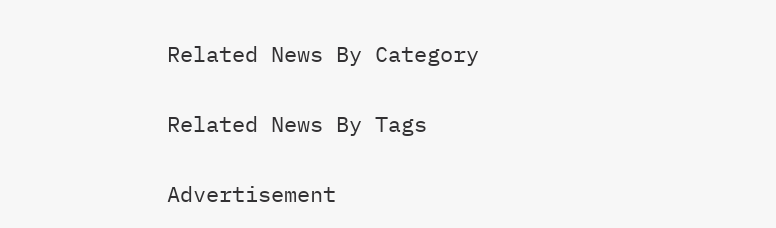Related News By Category

Related News By Tags

Advertisement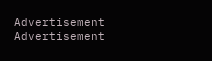Advertisement
Advertisement